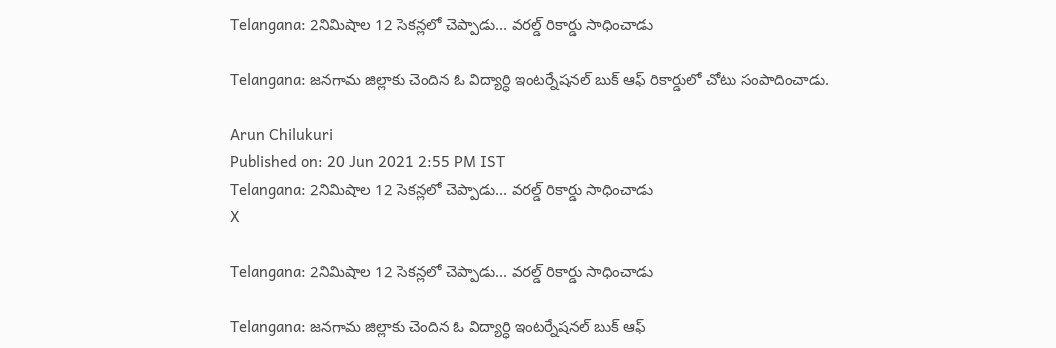Telangana: 2నిమిషాల 12 సెకన్లలో చెప్పాడు... వరల్డ్‌ రికార్డు సాధించాడు

Telangana: జనగామ జిల్లాకు చెందిన ఓ విద్యార్ధి ఇంటర్నేషనల్ బుక్‌ ఆఫ్‌ రికార్డులో చోటు సంపాదించాడు.

Arun Chilukuri
Published on: 20 Jun 2021 2:55 PM IST
Telangana: 2నిమిషాల 12 సెకన్లలో చెప్పాడు... వరల్డ్‌ రికార్డు సాధించాడు
X

Telangana: 2నిమిషాల 12 సెకన్లలో చెప్పాడు... వరల్డ్‌ రికార్డు సాధించాడు

Telangana: జనగామ జిల్లాకు చెందిన ఓ విద్యార్ధి ఇంటర్నేషనల్ బుక్‌ ఆఫ్‌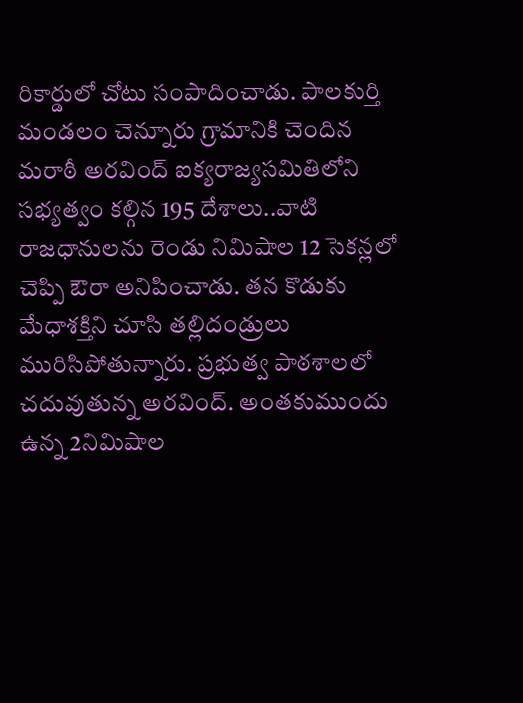రికార్డులో చోటు సంపాదించాడు. పాలకుర్తి మండలం చెన్నూరు గ్రామానికి చెందిన మరాఠీ అరవింద్ ఐక్యరాజ్యసమితిలోని సభ్యత్వం కల్గిన 195 దేశాలు..వాటి రాజధానులను రెండు నిమిషాల 12 సెకన్లలో చెప్పి ఔరా అనిపించాడు. తన కొడుకు మేధాశక్తిని చూసి తల్లిదండ్రులు మురిసిపోతున్నారు. ప్రభుత్వ పాఠశాలలో చదువుతున్న అరవింద్. అంతకుముందు ఉన్న 2నిమిషాల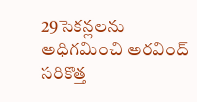29సెకన్లలను అధిగమించి అరవింద్‌ సరికొత్త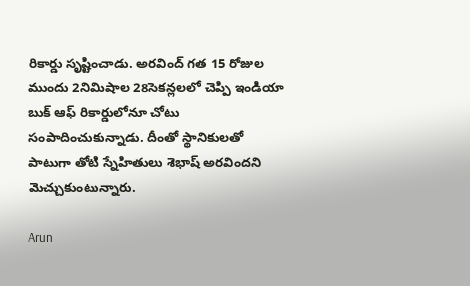రికార్డు సృష్టించాడు. అరవింద్ గత 15 రోజుల ముందు 2నిమిషాల 28సెకన్లలలో చెప్పి ఇండియా బుక్ ఆఫ్ రికార్డులోనూ చోటు సంపాదించుకున్నాడు. దీంతో స్థానికులతో పాటుగా తోటి స్నేహితులు శెభాష్‌ అరవిందని మెచ్చుకుంటున్నారు.

Arun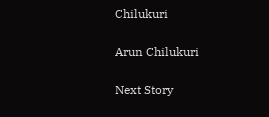Chilukuri

Arun Chilukuri

Next Story